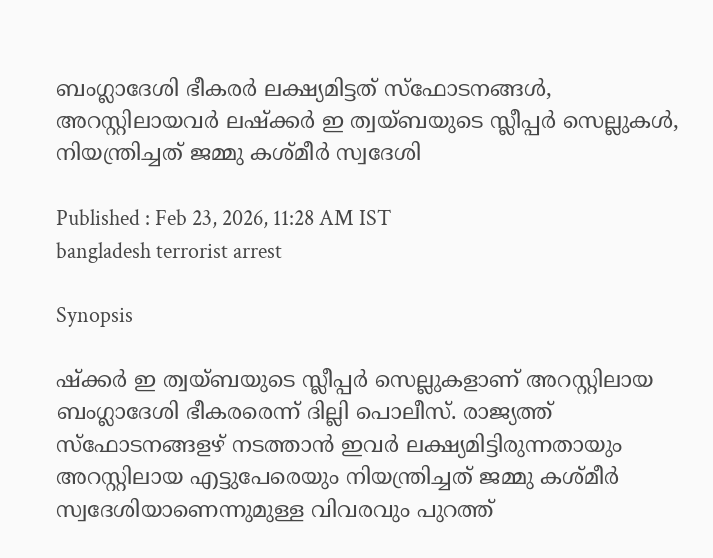ബംഗ്ലാദേശി ഭീകരര്‍ ലക്ഷ്യമിട്ടത് സ്ഫോടനങ്ങള്‍, അറസ്റ്റിലായവര്‍ ലഷ്ക്കര്‍ ഇ ത്വയ്ബയുടെ സ്ലീപ്പര്‍ സെല്ലുകള്‍, നിയന്ത്രിച്ചത് ജമ്മു കശ്മീര്‍ സ്വദേശി

Published : Feb 23, 2026, 11:28 AM IST
bangladesh terrorist arrest

Synopsis

ഷ്ക്കര്‍ ഇ ത്വയ്ബയുടെ സ്ലീപ്പര്‍ സെല്ലുകളാണ് അറസ്റ്റിലായ ബംഗ്ലാദേശി ഭീകരരെന്ന് ദില്ലി പൊലീസ്. രാജ്യത്ത് സ്ഫോടനങ്ങളഴ്‍ നടത്താൻ ഇവര്‍ ലക്ഷ്യമിട്ടിരുന്നതായും അറസ്റ്റിലായ എട്ടുപേരെയും നിയന്ത്രിച്ചത് ജമ്മു കശ്മീര്‍ സ്വദേശിയാണെന്നുമുള്ള വിവരവും പുറത്ത്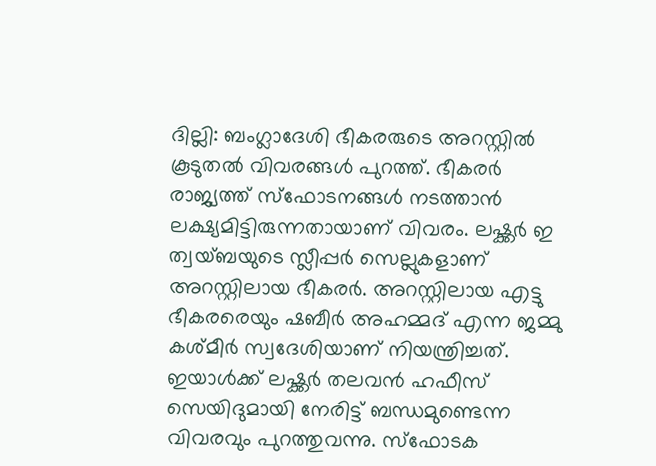ദില്ലി: ബംഗ്ലാദേശി ഭീകരരുടെ അറസ്റ്റിൽ കൂടുതൽ വിവരങ്ങള്‍ പുറത്ത്. ഭീകരര്‍ രാജ്യത്ത് സ്ഫോടനങ്ങള്‍ നടത്താൻ ലക്ഷ്യമിട്ടിരുന്നതായാണ് വിവരം. ലഷ്ക്കര്‍ ഇ ത്വയ്ബയുടെ സ്ലീപ്പര്‍ സെല്ലുകളാണ് അറസ്റ്റിലായ ഭീകരര്‍. അറസ്റ്റിലായ എട്ടു ഭീകരരെയും ഷബീര്‍ അഹമ്മദ് എന്ന ജമ്മു കശ്മീര്‍ സ്വദേശിയാണ് നിയന്ത്രിച്ചത്. ഇയാള്‍ക്ക് ലഷ്ക്കര്‍ തലവൻ ഹഫീസ് സെയിദുമായി നേരിട്ട് ബന്ധമുണ്ടെന്ന വിവരവും പുറത്തുവന്നു. സ്ഫോടക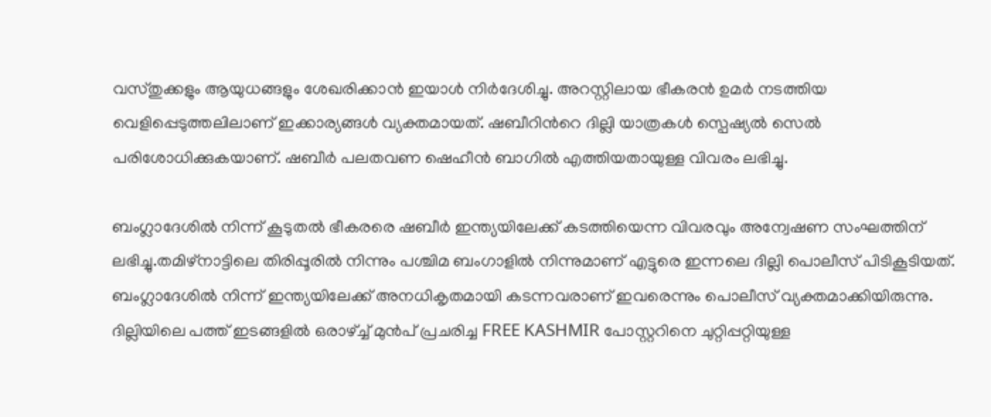വസ്തുക്കളും ആയുധങ്ങളും ശേഖരിക്കാൻ ഇയാള്‍ നിര്‍ദേശിച്ചു. അറസ്റ്റിലായ ഭീകരൻ ഉമര്‍ നടത്തിയ വെളിപ്പെടുത്തലിലാണ് ഇക്കാര്യങ്ങള്‍ വ്യക്തമായത്. ഷബീറിന്‍റെ ദില്ലി യാത്രകള്‍ സ്പെഷ്യൽ സെൽ പരിശോധിക്കുകയാണ്. ഷബീര്‍ പലതവണ ഷെഹീൻ ബാഗിൽ എത്തിയതായുള്ള വിവരം ലഭിച്ചു.

ബംഗ്ലാദേശിൽ നിന്ന് കൂടുതൽ ഭീകരരെ ഷബീർ ഇന്ത്യയിലേക്ക് കടത്തിയെന്ന വിവരവും അന്വേഷണ സംഘത്തിന് ലഭിച്ചു.തമിഴ്നാട്ടിലെ തിരിപ്പൂരിൽ നിന്നും പശ്ചിമ ബംഗാളിൽ നിന്നുമാണ് എട്ടുരെ ഇന്നലെ ദില്ലി പൊലീസ് പിടികൂടിയത്. ബംഗ്ലാദേശിൽ നിന്ന് ഇന്ത്യയിലേക്ക് അനധികൃതമായി കടന്നവരാണ് ഇവരെന്നും പൊലീസ് വ്യക്തമാക്കിയിരുന്നു. ദില്ലിയിലെ പത്ത് ഇടങ്ങളിൽ ഒരാഴ്ച്ച് മുൻപ് പ്രചരിച്ച FREE KASHMIR പോസ്റ്ററിനെ ചുറ്റിപ്പറ്റിയുള്ള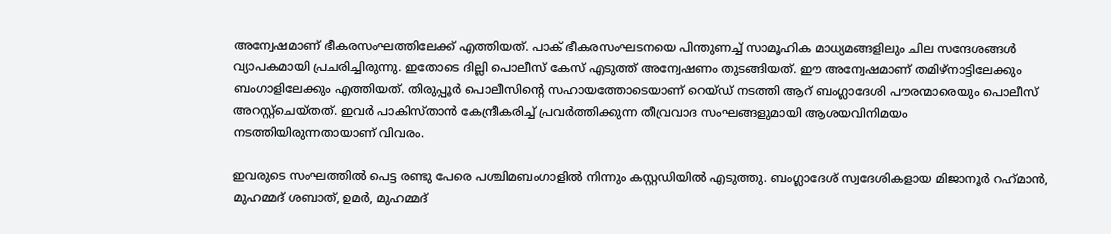അന്വേഷമാണ് ഭീകരസംഘത്തിലേക്ക് എത്തിയത്. പാക് ഭീകരസംഘടനയെ പിന്തുണച്ച് സാമൂഹിക മാധ്യമങ്ങളിലും ചില സന്ദേശങ്ങൾ വ്യാപകമായി പ്രചരിച്ചിരുന്നു. ഇതോടെ ദില്ലി പൊലീസ് കേസ് എടുത്ത് അന്വേഷണം തുടങ്ങിയത്. ഈ അന്വേഷമാണ് തമിഴ്നാട്ടിലേക്കും ബംഗാളിലേക്കും എത്തിയത്. തിരുപ്പൂർ പൊലീസിന്‍റെ സഹായത്തോടെയാണ് റെയ്ഡ് നടത്തി ആറ് ബംഗ്ലാദേശി പൗരന്മാരെയും പൊലീസ് അറസ്റ്റ്‌ചെയ്തത്. ഇവർ പാകിസ്താൻ കേന്ദ്രീകരിച്ച് പ്രവർത്തിക്കുന്ന തീവ്രവാദ സംഘങ്ങളുമായി ആശയവിനിമയം നടത്തിയിരുന്നതായാണ് വിവരം.

ഇവരുടെ സംഘത്തിൽ പെട്ട രണ്ടു പേരെ പശ്ചിമബംഗാളിൽ നിന്നും കസ്റ്റഡിയിൽ എടുത്തു. ബംഗ്ലാദേശ് സ്വദേശികളായ മിജാനൂർ റഹ്‌മാൻ, മുഹമ്മദ് ശബാത്, ഉമർ, മുഹമ്മദ്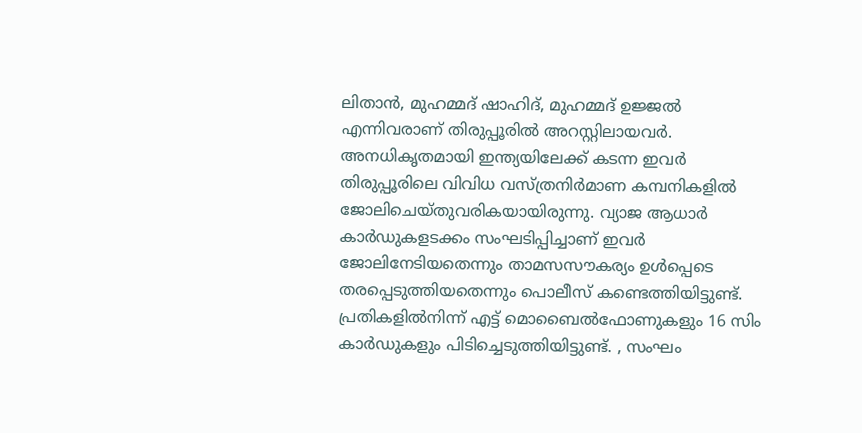ലിതാൻ, മുഹമ്മദ് ഷാഹിദ്, മുഹമ്മദ് ഉജ്ജൽ എന്നിവരാണ് തിരുപ്പൂരിൽ അറസ്റ്റിലായവർ. അനധികൃതമായി ഇന്ത്യയിലേക്ക് കടന്ന ഇവർ തിരുപ്പൂരിലെ വിവിധ വസ്ത്രനിർമാണ കമ്പനികളിൽ ജോലിചെയ്തുവരികയായിരുന്നു. വ്യാജ ആധാർ കാർഡുകളടക്കം സംഘടിപ്പിച്ചാണ് ഇവർ ജോലിനേടിയതെന്നും താമസസൗകര്യം ഉൾപ്പെടെ തരപ്പെടുത്തിയതെന്നും പൊലീസ് കണ്ടെത്തിയിട്ടുണ്ട്. പ്രതികളിൽനിന്ന് എട്ട് മൊബൈൽഫോണുകളും 16 സിം കാർഡുകളും പിടിച്ചെടുത്തിയിട്ടുണ്ട്. , സംഘം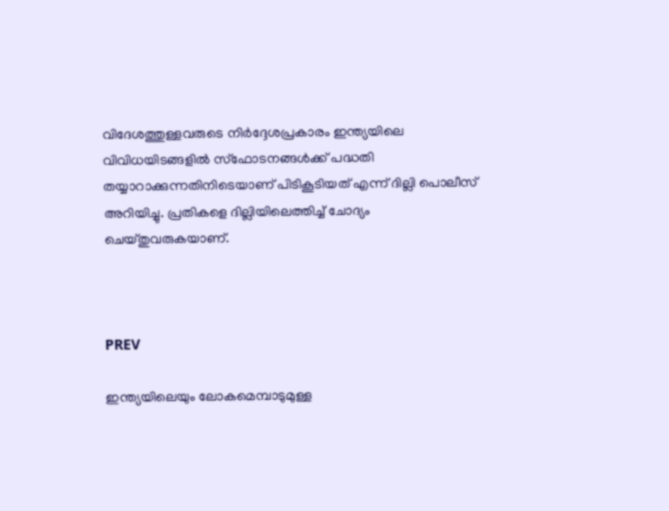വിദേശത്തുള്ളവരുടെ നിർദ്ദേശപ്രകാരം ഇന്ത്യയിലെ വിവിധയിടങ്ങളിൽ സ്ഫോടനങ്ങൾക്ക് പദ്ധതി തയ്യാറാക്കുന്നതിനിടെയാണ് പിടികൂടിയത് എന്ന് ദില്ലി പൊലീസ് അറിയിച്ചു. പ്രതികളെ ദില്ലിയിലെത്തിച്ച് ചോദ്യം ചെയ്തുവരുകയാണ്.



PREV

ഇന്ത്യയിലെയും ലോകമെമ്പാടുമുള്ള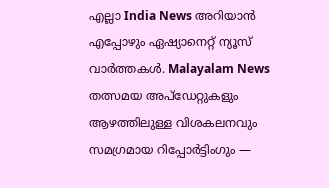എല്ലാ India News അറിയാൻ എപ്പോഴും ഏഷ്യാനെറ്റ് ന്യൂസ് വാർത്തകൾ. Malayalam News   തത്സമയ അപ്‌ഡേറ്റുകളും ആഴത്തിലുള്ള വിശകലനവും സമഗ്രമായ റിപ്പോർട്ടിംഗും —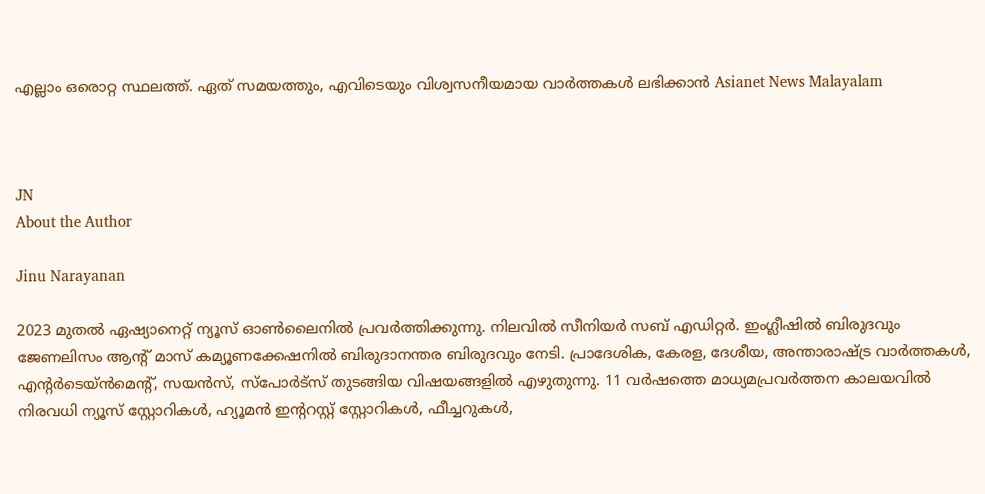എല്ലാം ഒരൊറ്റ സ്ഥലത്ത്. ഏത് സമയത്തും, എവിടെയും വിശ്വസനീയമായ വാർത്തകൾ ലഭിക്കാൻ Asianet News Malayalam



JN
About the Author

Jinu Narayanan

2023 മുതൽ ഏഷ്യാനെറ്റ് ന്യൂസ് ഓണ്‍ലൈനിൽ പ്രവര്‍ത്തിക്കുന്നു. നിലവിൽ സീനിയര്‍ സബ് എഡിറ്റര്‍. ഇംഗ്ലീഷിൽ ബിരുദവും ജേണലിസം ആന്‍റ് മാസ് കമ്യൂണക്കേഷനിൽ ബിരുദാനന്തര ബിരുദവും നേടി. പ്രാദേശിക, കേരള, ദേശീയ, അന്താരാഷ്ട്ര വാര്‍ത്തകള്‍, എന്റർടെയ്ൻമെൻ്റ്, സയൻസ്, സ്പോര്‍ട്സ് തുടങ്ങിയ വിഷയങ്ങളിൽ എഴുതുന്നു. 11 വര്‍ഷത്തെ മാധ്യമപ്രവര്‍ത്തന കാലയവിൽ നിരവധി ന്യൂസ് സ്റ്റോറികള്‍, ഹ്യൂമൻ ഇന്‍ററസ്റ്റ് സ്റ്റോറികള്‍, ഫീച്ചറുകള്‍,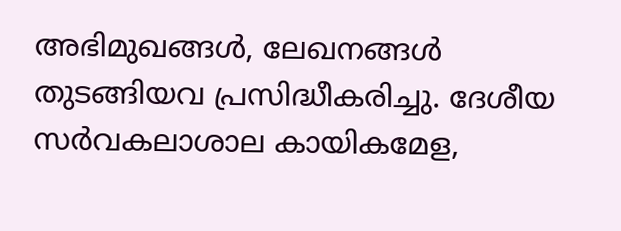അഭിമുഖങ്ങള്‍, ലേഖനങ്ങള്‍ തുടങ്ങിയവ പ്രസിദ്ധീകരിച്ചു. ദേശീയ സര്‍വകലാശാല കായികമേള,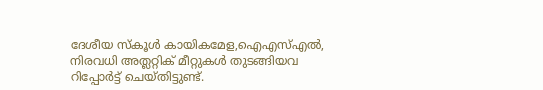ദേശീയ സ്കൂള്‍ കായികമേള,ഐഎസ്എൽ, നിരവധി അത്ലറ്റിക് മീറ്റുകള്‍ തുടങ്ങിയവ റിപ്പോര്‍ട്ട് ചെയ്തിട്ടുണ്ട്.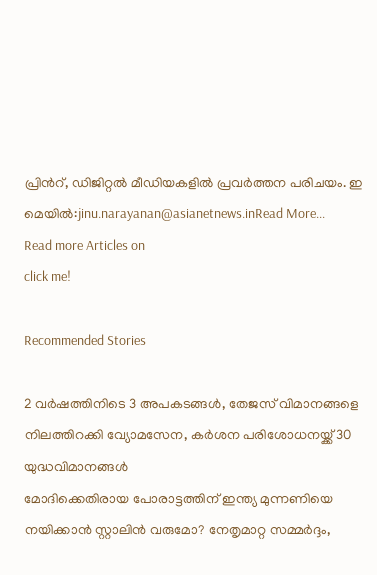പ്രിന്‍റ്, ഡിജിറ്റൽ മീഡിയകളിൽ പ്രവര്‍ത്തന പരിചയം. ഇ മെയിൽ:jinu.narayanan@asianetnews.inRead More...
Read more Articles on
click me!

Recommended Stories

2 വർഷത്തിനിടെ 3 അപകടങ്ങൾ, തേജസ് വിമാനങ്ങളെ നിലത്തിറക്കി വ്യോമസേന, കർശന പരിശോധനയ്ക്ക് 30 യുദ്ധവിമാനങ്ങൾ
മോദിക്കെതിരായ പോരാട്ടത്തിന് ഇന്ത്യ മുന്നണിയെ നയിക്കാൻ സ്റ്റാലിൻ വരുമോ? നേതൃമാറ്റ സമ്മർദ്ദം,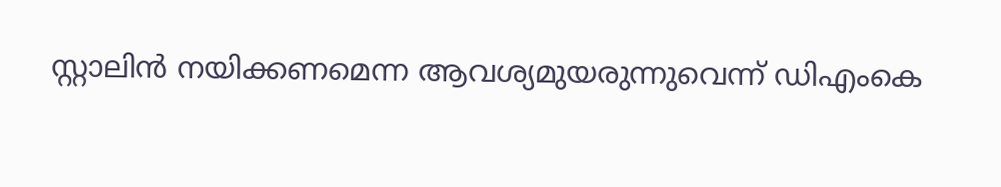സ്റ്റാലിൻ നയിക്കണമെന്ന ആവശ്യമുയരുന്നുവെന്ന് ഡിഎംകെ